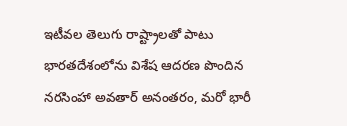ఇటీవల తెలుగు రాష్ట్రాలతో పాటు భారతదేశంలోను విశేష ఆదరణ పొందిన నరసింహా అవతార్ అనంతరం, మరో భారీ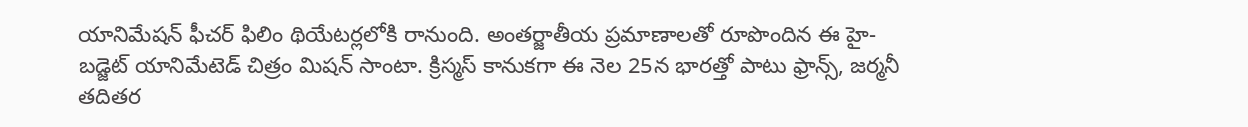యానిమేషన్ ఫీచర్ ఫిలిం థియేటర్లలోకి రానుంది. అంతర్జాతీయ ప్రమాణాలతో రూపొందిన ఈ హై-బడ్జెట్ యానిమేటెడ్ చిత్రం మిషన్ సాంటా. క్రిస్మస్ కానుకగా ఈ నెల 25న భారత్తో పాటు ఫ్రాన్స్, జర్మనీ తదితర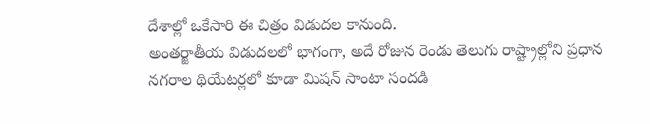దేశాల్లో ఒకేసారి ఈ చిత్రం విడుదల కానుంది.
అంతర్జాతీయ విడుదలలో భాగంగా, అదే రోజున రెండు తెలుగు రాష్ట్రాల్లోని ప్రధాన నగరాల థియేటర్లలో కూడా మిషన్ సాంటా సందడి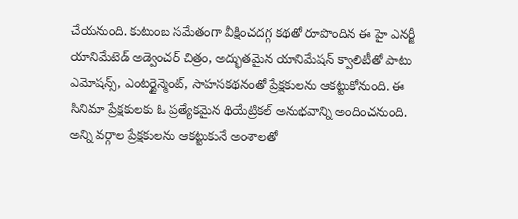చేయనుంది. కుటుంబ సమేతంగా వీక్షించదగ్గ కథతో రూపొందిన ఈ హై ఎనర్జీ యానిమేటెడ్ అడ్వెంచర్ చిత్రం, అద్భుతమైన యానిమేషన్ క్వాలిటీతో పాటు ఎమోషన్స్, ఎంటర్టైన్మెంట్, సాహసకథనంతో ప్రేక్షకులను ఆకట్టుకోనుంది. ఈ సినిమా ప్రేక్షకులకు ఓ ప్రత్యేకమైన థియేట్రికల్ అనుభవాన్ని అందించనుంది.
అన్ని వర్గాల ప్రేక్షకులను ఆకట్టుకునే అంశాలతో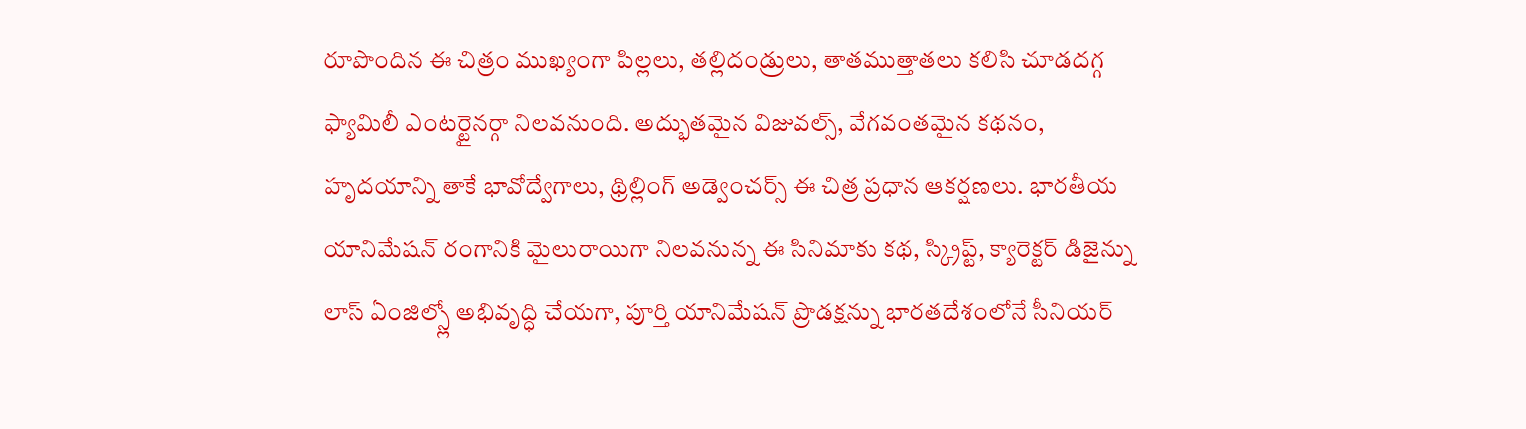రూపొందిన ఈ చిత్రం ముఖ్యంగా పిల్లలు, తల్లిదండ్రులు, తాతముత్తాతలు కలిసి చూడదగ్గ ఫ్యామిలీ ఎంటర్టైనర్గా నిలవనుంది. అద్భుతమైన విజువల్స్, వేగవంతమైన కథనం, హృదయాన్ని తాకే భావోద్వేగాలు, థ్రిల్లింగ్ అడ్వెంచర్స్ ఈ చిత్ర ప్రధాన ఆకర్షణలు. భారతీయ యానిమేషన్ రంగానికి మైలురాయిగా నిలవనున్న ఈ సినిమాకు కథ, స్క్రిప్ట్, క్యారెక్టర్ డిజైన్ను లాస్ ఏంజిల్స్లో అభివృద్ధి చేయగా, పూర్తి యానిమేషన్ ప్రొడక్షన్ను భారతదేశంలోనే సీనియర్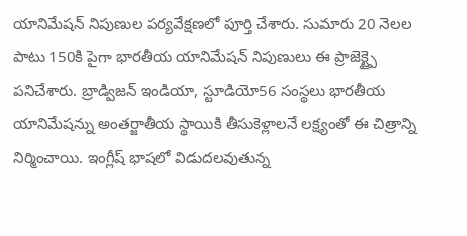యానిమేషన్ నిపుణుల పర్యవేక్షణలో పూర్తి చేశారు. సుమారు 20 నెలల పాటు 150కి పైగా భారతీయ యానిమేషన్ నిపుణులు ఈ ప్రాజెక్ట్పై పనిచేశారు. బ్రాడ్విజన్ ఇండియా, స్టూడియో56 సంస్థలు భారతీయ యానిమేషన్ను అంతర్జాతీయ స్థాయికి తీసుకెళ్లాలనే లక్ష్యంతో ఈ చిత్రాన్ని నిర్మించాయి. ఇంగ్లీష్ భాషలో విడుదలవుతున్న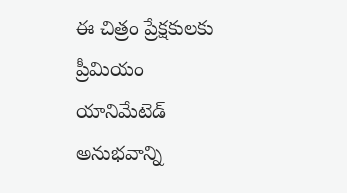ఈ చిత్రం ప్రేక్షకులకు ప్రీమియం యానిమేటెడ్ అనుభవాన్ని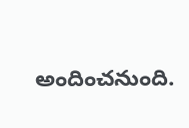అందించనుంది.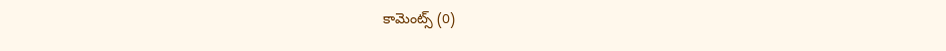కామెంట్స్ (0)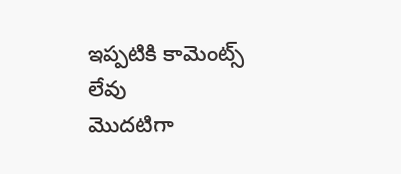ఇప్పటికి కామెంట్స్ లేవు
మొదటిగా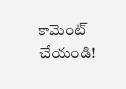కామెంట్ చేయండి!